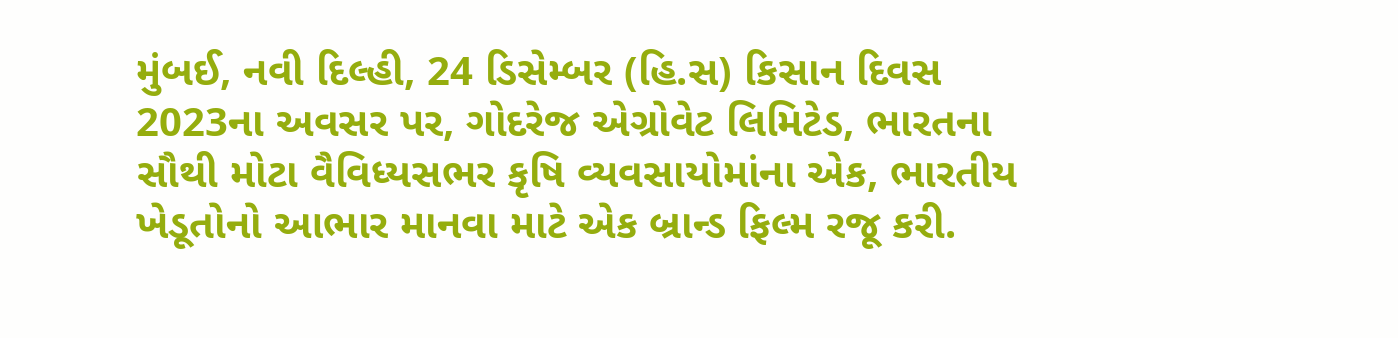મુંબઈ, નવી દિલ્હી, 24 ડિસેમ્બર (હિ.સ) કિસાન દિવસ 2023ના અવસર પર, ગોદરેજ એગ્રોવેટ લિમિટેડ, ભારતના સૌથી મોટા વૈવિધ્યસભર કૃષિ વ્યવસાયોમાંના એક, ભારતીય ખેડૂતોનો આભાર માનવા માટે એક બ્રાન્ડ ફિલ્મ રજૂ કરી.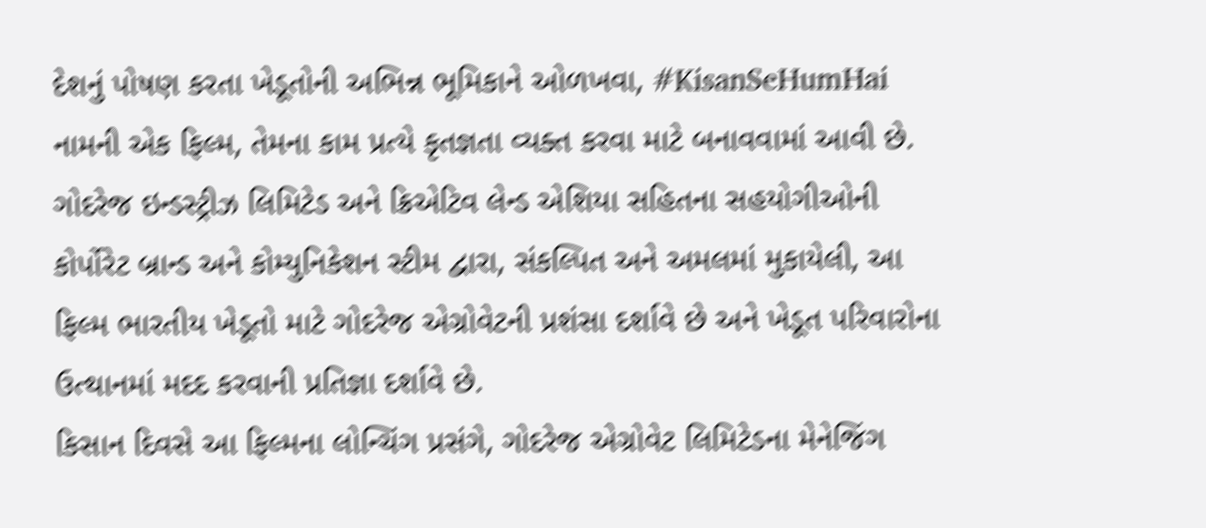દેશનું પોષણ કરતા ખેડૂતોની અભિન્ન ભૂમિકાને ઓળખવા, #KisanSeHumHai નામની એક ફિલ્મ, તેમના કામ પ્રત્યે કૃતજ્ઞતા વ્યક્ત કરવા માટે બનાવવામાં આવી છે.
ગોદરેજ ઇન્ડસ્ટ્રીઝ લિમિટેડ અને ક્રિએટિવ લેન્ડ એશિયા સહિતના સહયોગીઓની કોર્પોરેટ બ્રાન્ડ અને કોમ્યુનિકેશન સ્ટીમ દ્વારા, સંકલ્પિત અને અમલમાં મુકાયેલી, આ ફિલ્મ ભારતીય ખેડૂતો માટે ગોદરેજ એગ્રોવેટની પ્રશંસા દર્શાવે છે અને ખેડૂત પરિવારોના ઉત્થાનમાં મદદ કરવાની પ્રતિજ્ઞા દર્શાવે છે.
કિસાન દિવસે આ ફિલ્મના લોન્ચિંગ પ્રસંગે, ગોદરેજ એગ્રોવેટ લિમિટેડના મેનેજિંગ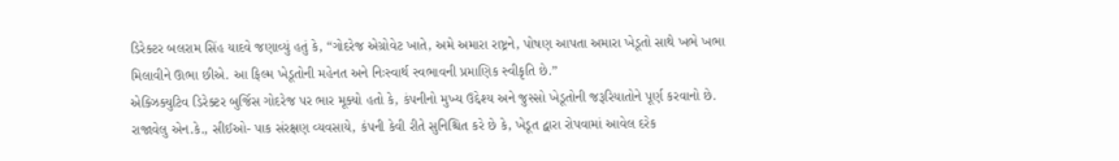ડિરેક્ટર બલરામ સિંહ યાદવે જણાવ્યું હતું કે, “ગોદરેજ એગ્રોવેટ ખાતે, અમે અમારા રાષ્ટ્રને, પોષણ આપતા અમારા ખેડૂતો સાથે ખભે ખભા મિલાવીને ઊભા છીએ. આ ફિલ્મ ખેડૂતોની મહેનત અને નિઃસ્વાર્થ સ્વભાવની પ્રમાણિક સ્વીકૃતિ છે.”
એક્ઝિક્યુટિવ ડિરેક્ટર બુર્જિસ ગોદરેજ પર ભાર મૂક્યો હતો કે, કંપનીનો મુખ્ય ઉદ્દેશ્ય અને જુસ્સો ખેડૂતોની જરૂરિયાતોને પૂર્ણ કરવાનો છે. રાજાવેલુ એન.કે., સીઈઓ- પાક સંરક્ષણ વ્યવસાયે, કંપની કેવી રીતે સુનિશ્ચિત કરે છે કે, ખેડૂત દ્વારા રોપવામાં આવેલ દરેક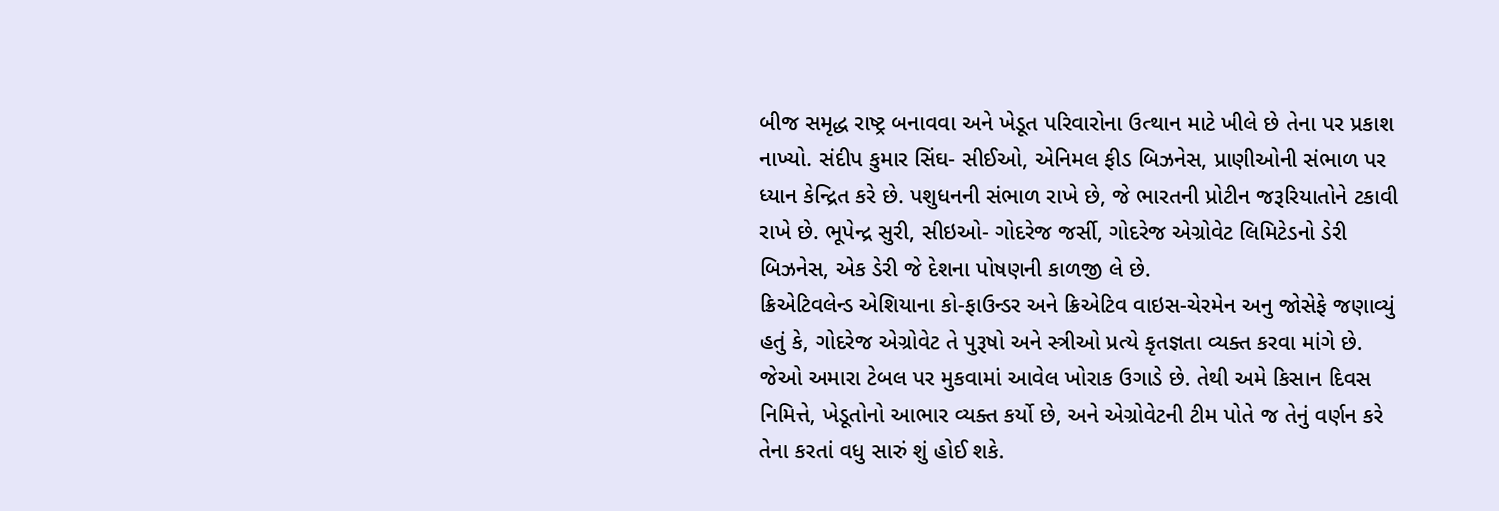બીજ સમૃદ્ધ રાષ્ટ્ર બનાવવા અને ખેડૂત પરિવારોના ઉત્થાન માટે ખીલે છે તેના પર પ્રકાશ નાખ્યો. સંદીપ કુમાર સિંઘ- સીઈઓ, એનિમલ ફીડ બિઝનેસ, પ્રાણીઓની સંભાળ પર ધ્યાન કેન્દ્રિત કરે છે. પશુધનની સંભાળ રાખે છે, જે ભારતની પ્રોટીન જરૂરિયાતોને ટકાવી રાખે છે. ભૂપેન્દ્ર સુરી, સીઇઓ- ગોદરેજ જર્સી, ગોદરેજ એગ્રોવેટ લિમિટેડનો ડેરી બિઝનેસ, એક ડેરી જે દેશના પોષણની કાળજી લે છે.
ક્રિએટિવલેન્ડ એશિયાના કો-ફાઉન્ડર અને ક્રિએટિવ વાઇસ-ચેરમેન અનુ જોસેફે જણાવ્યું હતું કે, ગોદરેજ એગ્રોવેટ તે પુરૂષો અને સ્ત્રીઓ પ્રત્યે કૃતજ્ઞતા વ્યક્ત કરવા માંગે છે. જેઓ અમારા ટેબલ પર મુકવામાં આવેલ ખોરાક ઉગાડે છે. તેથી અમે કિસાન દિવસ નિમિત્તે, ખેડૂતોનો આભાર વ્યક્ત કર્યો છે, અને એગ્રોવેટની ટીમ પોતે જ તેનું વર્ણન કરે તેના કરતાં વધુ સારું શું હોઈ શકે.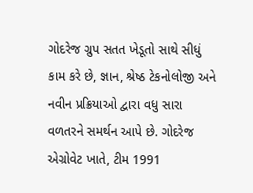ગોદરેજ ગ્રુપ સતત ખેડૂતો સાથે સીધું કામ કરે છે, જ્ઞાન, શ્રેષ્ઠ ટેકનોલોજી અને નવીન પ્રક્રિયાઓ દ્વારા વધુ સારા વળતરને સમર્થન આપે છે. ગોદરેજ એગ્રોવેટ ખાતે, ટીમ 1991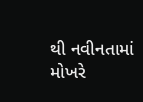થી નવીનતામાં મોખરે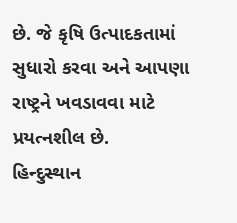છે. જે કૃષિ ઉત્પાદકતામાં સુધારો કરવા અને આપણા રાષ્ટ્રને ખવડાવવા માટે પ્રયત્નશીલ છે.
હિન્દુસ્થાન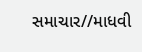સમાચાર//માધવી